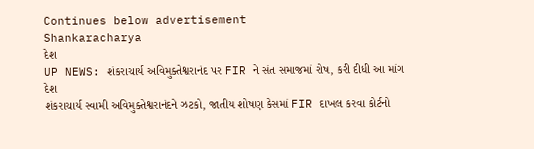Continues below advertisement
Shankaracharya
દેશ
UP NEWS: શંકરાચાર્ય અવિમુક્તેશ્વરાનંદ પર FIR ને સંત સમાજમાં રોષ, કરી દીધી આ માંગ
દેશ
શંકરાચાર્ય સ્વામી અવિમુક્તેશ્વરાનંદને ઝટકો, જાતીય શોષણ કેસમાં FIR દાખલ કરવા કોર્ટનો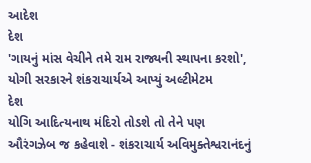આદેશ
દેશ
'ગાયનું માંસ વેચીને તમે રામ રાજ્યની સ્થાપના કરશો', યોગી સરકારને શંકરાચાર્યએ આપ્યું અલ્ટીમેટમ
દેશ
યોગિ આદિત્યનાથ મંદિરો તોડશે તો તેને પણ ઔરંગઝેબ જ કહેવાશે - શંકરાચાર્ય અવિમુક્તેશ્વરાનંદનું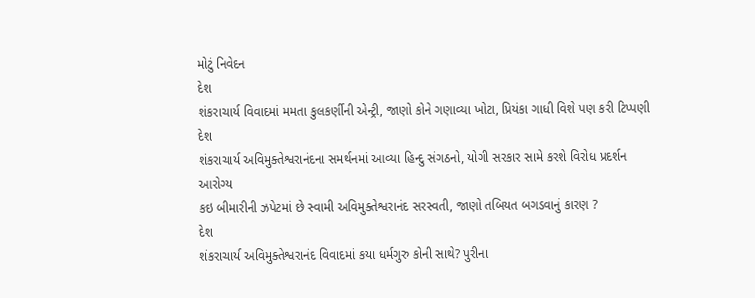મોટું નિવેદન
દેશ
શંકરાચાર્ય વિવાદમાં મમતા કુલકર્ણીની એન્ટ્રી, જાણો કોને ગણાવ્યા ખોટા, પ્રિયંકા ગાધી વિશે પણ કરી ટિપ્પણી
દેશ
શંકરાચાર્ય અવિમુક્તેશ્વરાનંદના સમર્થનમાં આવ્યા હિન્દુ સંગઠનો, યોગી સરકાર સામે કરશે વિરોધ પ્રદર્શન
આરોગ્ય
કઇ બીમારીની ઝપેટમાં છે સ્વામી અવિમુક્તેશ્વરાનંદ સરસ્વતી, જાણો તબિયત બગડવાનું કારણ ?
દેશ
શંકરાચાર્ય અવિમુક્તેશ્વરાનંદ વિવાદમાં કયા ધર્મગુરુ કોની સાથે? પુરીના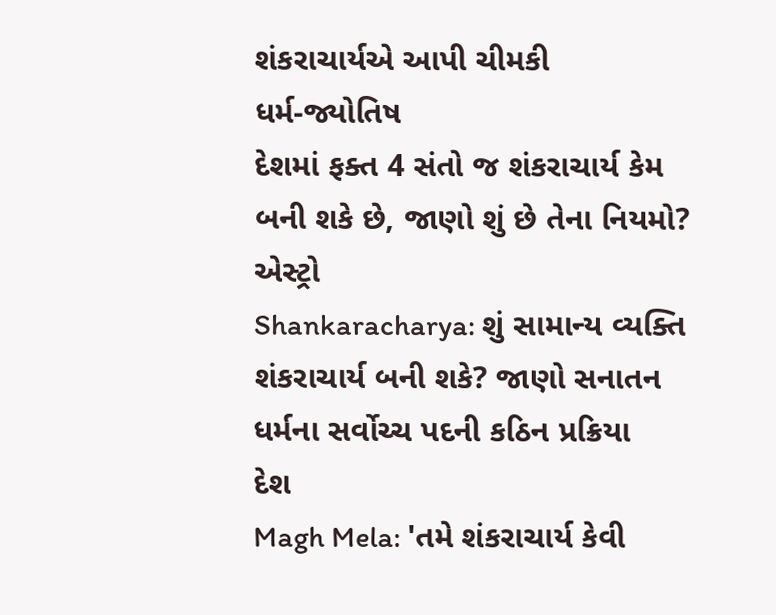શંકરાચાર્યએ આપી ચીમકી
ધર્મ-જ્યોતિષ
દેશમાં ફક્ત 4 સંતો જ શંકરાચાર્ય કેમ બની શકે છે, જાણો શું છે તેના નિયમો?
એસ્ટ્રો
Shankaracharya: શું સામાન્ય વ્યક્તિ શંકરાચાર્ય બની શકે? જાણો સનાતન ધર્મના સર્વોચ્ચ પદની કઠિન પ્રક્રિયા
દેશ
Magh Mela: 'તમે શંકરાચાર્ય કેવી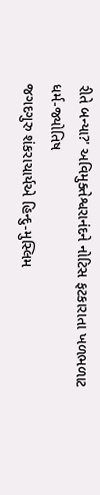રીતે બન્યા?' અવિમુક્તેશ્વરાનંદને નોટિસ ફટકારાતા ખળભળાટ
ધર્મ-જ્યોતિષ
જગદગુરુ શંકરાચાર્યએ હિન્દુ-મુસ્લિમ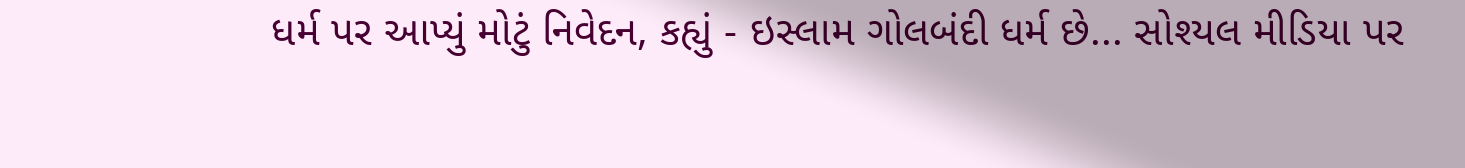ધર્મ પર આપ્યું મોટું નિવેદન, કહ્યું - ઇસ્લામ ગોલબંદી ધર્મ છે... સોશ્યલ મીડિયા પર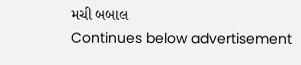મચી બબાલ
Continues below advertisement